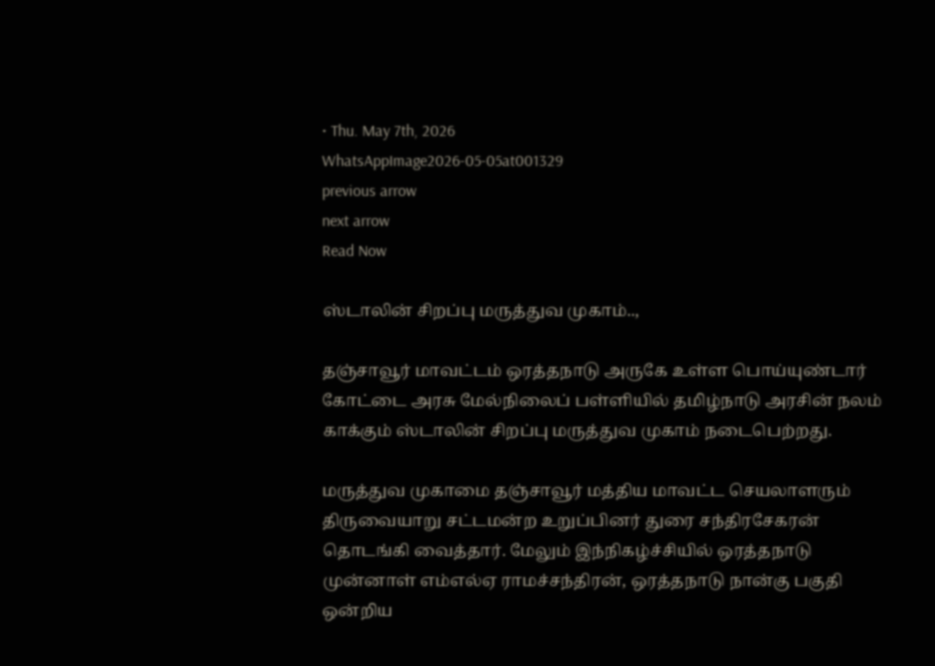• Thu. May 7th, 2026
WhatsAppImage2026-05-05at001329
previous arrow
next arrow
Read Now

ஸ்டாலின் சிறப்பு மருத்துவ முகாம்..,

தஞ்சாவூர் மாவட்டம் ஒரத்தநாடு அருகே உள்ள பொய்யுண்டார் கோட்டை அரசு மேல்நிலைப் பள்ளியில் தமிழ்நாடு அரசின் நலம் காக்கும் ஸ்டாலின் சிறப்பு மருத்துவ முகாம் நடைபெற்றது.

மருத்துவ முகாமை தஞ்சாவூர் மத்திய மாவட்ட செயலாளரும் திருவையாறு சட்டமன்ற உறுப்பினர் துரை சந்திரசேகரன் தொடங்கி வைத்தார். மேலும் இந்நிகழ்ச்சியில் ஒரத்தநாடு முன்னாள் எம்எல்ஏ ராமச்சந்திரன், ஒரத்தநாடு நான்கு பகுதி ஒன்றிய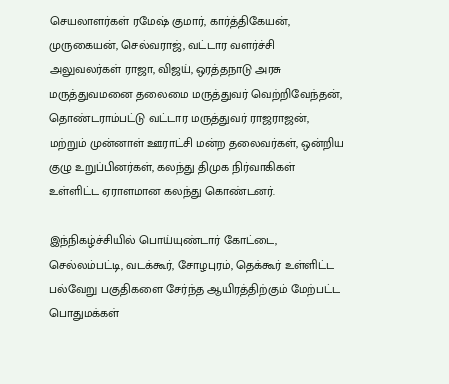செயலாளர்கள் ரமேஷ் குமார், கார்த்திகேயன், முருகையன், செல்வராஜ், வட்டார வளர்ச்சி அலுவலர்கள் ராஜா, விஜய், ஒரத்தநாடு அரசு மருத்துவமனை தலைமை மருத்துவர் வெற்றிவேந்தன், தொண்டராம்பட்டு வட்டார மருத்துவர் ராஜராஜன், மற்றும் முன்னாள் ஊராட்சி மன்ற தலைவர்கள், ஒன்றிய குழு உறுப்பினர்கள், கலந்து திமுக நிர்வாகிகள் உள்ளிட்ட ஏராளமான கலந்து கொண்டனர்.

இந்நிகழ்ச்சியில் பொய்யுண்டார் கோட்டை, செல்லம்பட்டி, வடக்கூர், சோழபுரம், தெக்கூர் உள்ளிட்ட பல்வேறு பகுதிகளை சேர்ந்த ஆயிரத்திற்கும் மேற்பட்ட பொதுமக்கள்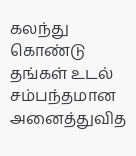கலந்து கொண்டு தங்கள் உடல் சம்பந்தமான அனைத்துவித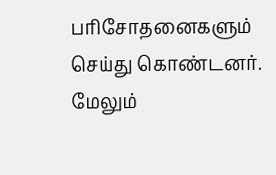பரிசோதனைகளும் செய்து கொண்டனர். மேலும்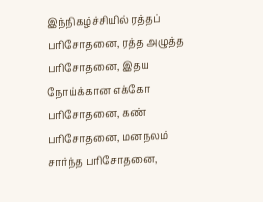இந்நிகழ்ச்சியில் ரத்தப் பரிசோதனை, ரத்த அழுத்த பரிசோதனை, இதய நோய்க்கான எக்கோ பரிசோதனை, கண் பரிசோதனை, மனநலம் சார்ந்த பரிசோதனை,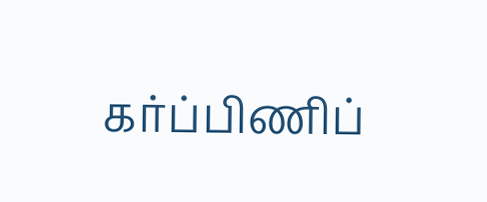கர்ப்பிணிப்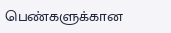பெண்களுக்கான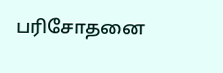பரிசோதனை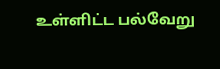உள்ளிட்ட பல்வேறு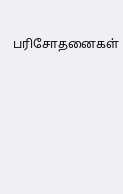பரிசோதனைகள்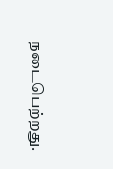நடைபெற்றது.